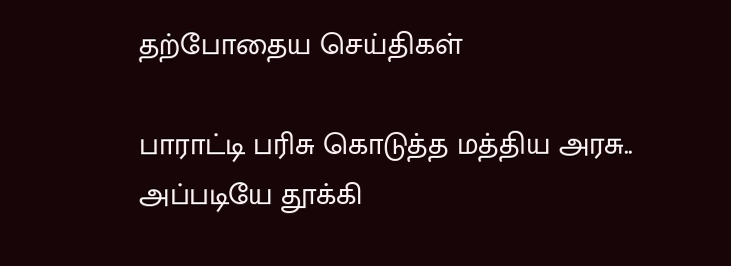தற்போதைய செய்திகள்

பாராட்டி பரிசு கொடுத்த மத்திய அரசு.. அப்படியே தூக்கி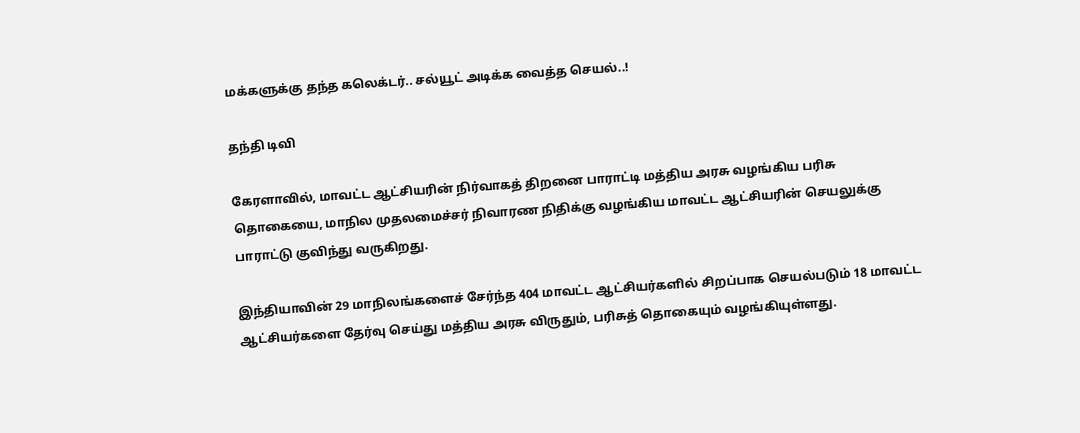மக்களுக்கு தந்த கலெக்டர்.. சல்யூட் அடிக்க வைத்த செயல்..!

தந்தி டிவி

கேரளாவில், மாவட்ட ஆட்சியரின் நிர்வாகத் திறனை பாராட்டி மத்திய அரசு வழங்கிய பரிசு தொகையை, மாநில முதலமைச்சர் நிவாரண நிதிக்கு வழங்கிய மாவட்ட ஆட்சியரின் செயலுக்கு பாராட்டு குவிந்து வருகிறது.

இந்தியாவின் 29 மாநிலங்களைச் சேர்ந்த 404 மாவட்ட ஆட்சியர்களில் சிறப்பாக செயல்படும் 18 மாவட்ட ஆட்சியர்களை தேர்வு செய்து மத்திய அரசு விருதும், பரிசுத் தொகையும் வழங்கியுள்ளது.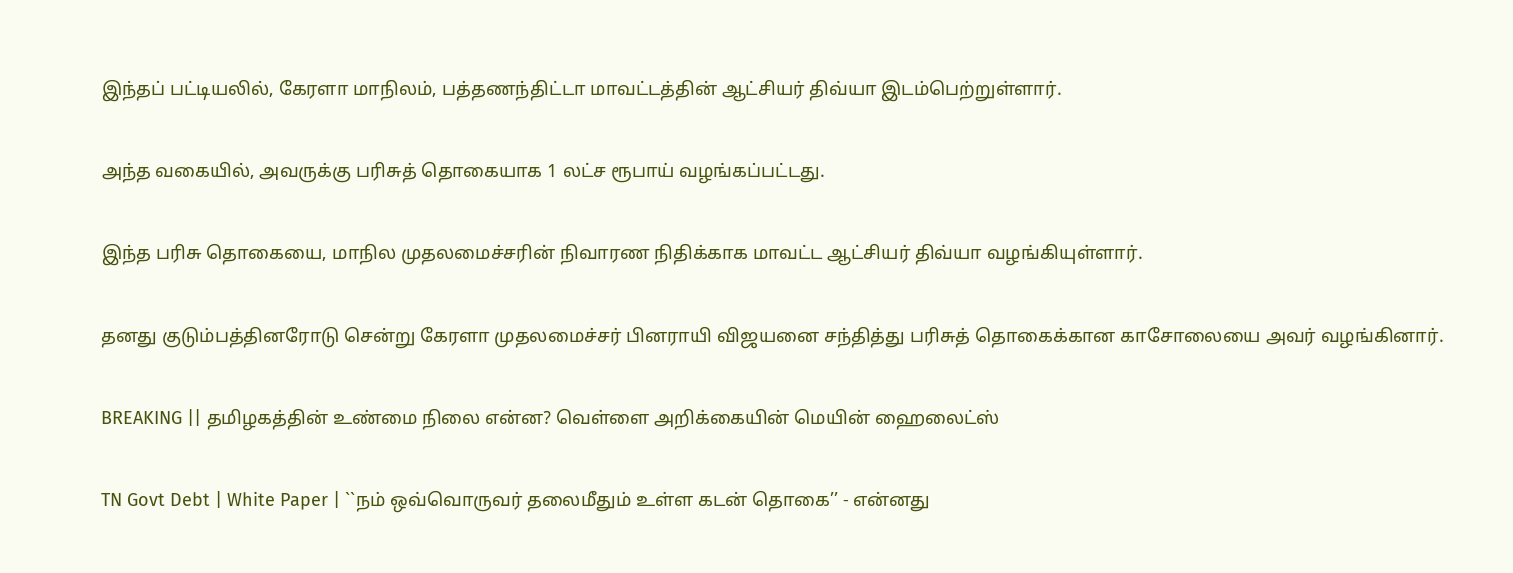இந்தப் பட்டியலில், கேரளா மாநிலம், பத்தணந்திட்டா மாவட்டத்தின் ஆட்சியர் திவ்யா இடம்பெற்றுள்ளார்.

அந்த வகையில், அவருக்கு பரிசுத் தொகையாக 1 லட்ச ரூபாய் வழங்கப்பட்டது.

இந்த பரிசு தொகையை, மாநில முதலமைச்சரின் நிவாரண நிதிக்காக மாவட்ட ஆட்சியர் திவ்யா வழங்கியுள்ளார்.

தனது குடும்பத்தினரோடு சென்று கேரளா முதலமைச்சர் பினராயி விஜயனை சந்தித்து பரிசுத் தொகைக்கான காசோலையை அவர் வழங்கினார்.

BREAKING || தமிழகத்தின் உண்மை நிலை என்ன? வெள்ளை அறிக்கையின் மெயின் ஹைலைட்ஸ்

TN Govt Debt | White Paper | ``நம் ஒவ்வொருவர் தலைமீதும் உள்ள கடன் தொகை’’ - என்னது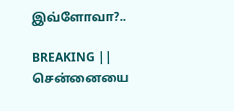இவ்ளோவா?..

BREAKING || சென்னையை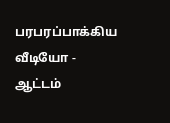பரபரப்பாக்கிய வீடியோ - ஆட்டம்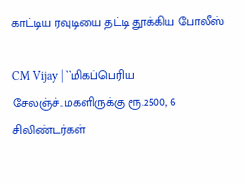காட்டிய ரவுடியை தட்டி தூக்கிய போலீஸ்

CM Vijay | ``மிகப்பெரிய சேலஞ்ச்..மகளிருக்கு ரூ.2500, 6 சிலிண்டர்கள்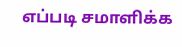எப்படி சமாளிக்க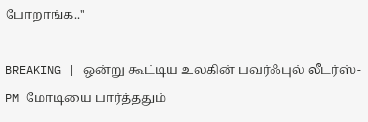போறாங்க..''

BREAKING | ஒன்று கூட்டிய உலகின் பவர்ஃபுல் லீடர்ஸ்-PM மோடியை பார்த்ததும்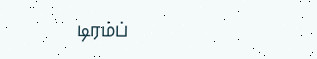டிரம்ப்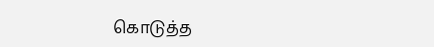கொடுத்த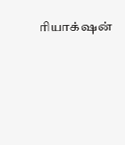ரியாக்‌ஷன்